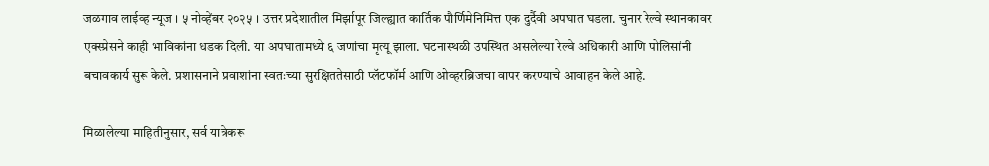जळगाव लाईव्ह न्यूज । ५ नोव्हेंबर २०२५ । उत्तर प्रदेशातील मिर्झापूर जिल्ह्यात कार्तिक पौर्णिमेनिमित्त एक दुर्दैवी अपघात घडला. चुनार रेल्वे स्थानकावर एक्स्प्रेसने काही भाविकांना धडक दिली. या अपघातामध्ये ६ जणांचा मृत्यू झाला. घटनास्थळी उपस्थित असलेल्या रेल्वे अधिकारी आणि पोलिसांनी बचावकार्य सुरू केले. प्रशासनाने प्रवाशांना स्वतःच्या सुरक्षिततेसाठी प्लॅटफॉर्म आणि ओव्हरब्रिजचा वापर करण्याचे आवाहन केले आहे.

मिळालेल्या माहितीनुसार, सर्व यात्रेकरू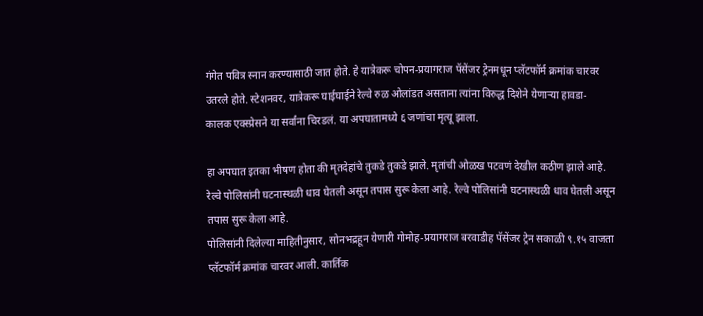गंगेत पवित्र स्नान करण्यासाठी जात होते. हे यात्रेकरू चोपन-प्रयागराज पॅसेंजर ट्रेनमधून प्लॅटफॉर्म क्रमांक चारवर उतरले होते. स्टेशनवर, यात्रेकरू घाईघाईने रेल्वे रुळ ओलांडत असताना त्यांना विरुद्ध दिशेने येणाऱ्या हावडा- कालक एक्स्प्रेसने या सर्वांना चिरडलं. या अपघातामध्ये ६ जणांचा मृत्यू झाला.

हा अपघात इतका भीषण होता की मृतदेहांचे तुकडे तुकडे झाले. मृतांची ओळख पटवणं देखील कठीण झाले आहे. रेल्वे पोलिसांनी घटनास्थळी धाव घेतली असून तपास सुरू केला आहे. रेल्वे पोलिसांनी घटनास्थळी धाव घेतली असून तपास सुरू केला आहे.
पोलिसांनी दिलेल्या माहितीनुसार, सोनभद्रहून येणारी गोमोह-प्रयागराज बरवाडीह पॅसेंजर ट्रेन सकाळी ९.१५ वाजता प्लॅटफॉर्म क्रमांक चारवर आली. कार्तिक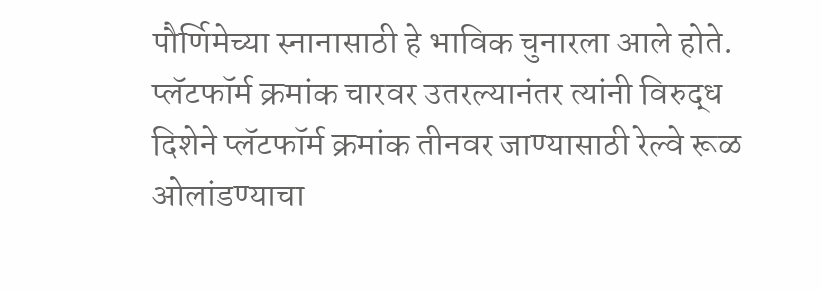पौर्णिमेच्या स्नानासाठी हे भाविक चुनारला आले होते. प्लॅटफॉर्म क्रमांक चारवर उतरल्यानंतर त्यांनी विरुद्ध दिशेने प्लॅटफॉर्म क्रमांक तीनवर जाण्यासाठी रेल्वे रूळ ओलांडण्याचा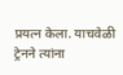प्रयत्न केला. याचवेळी ट्रेनने त्यांना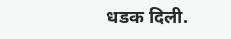धडक दिली.